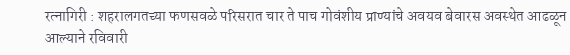रत्नागिरी : शहरालगतच्या फणसवळे परिसरात चार ते पाच गोवंशीय प्राण्यांचे अवयव बेवारस अवस्थेत आढळून आल्याने रविवारी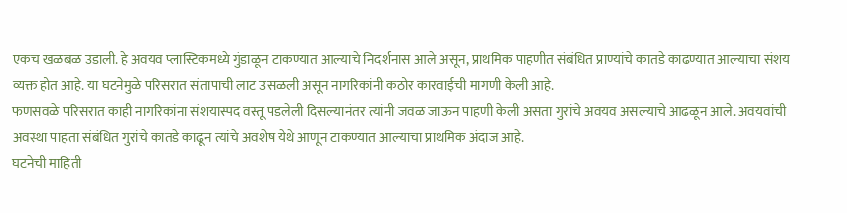एकच खळबळ उडाली. हे अवयव प्लास्टिकमध्ये गुंडाळून टाकण्यात आल्याचे निदर्शनास आले असून, प्राथमिक पाहणीत संबंधित प्राण्यांचे कातडे काढण्यात आल्याचा संशय व्यक्त होत आहे. या घटनेमुळे परिसरात संतापाची लाट उसळली असून नागरिकांनी कठोर कारवाईची मागणी केली आहे.
फणसवळे परिसरात काही नागरिकांना संशयास्पद वस्तू पडलेली दिसल्यानंतर त्यांनी जवळ जाऊन पाहणी केली असता गुरांचे अवयव असल्याचे आढळून आले. अवयवांची अवस्था पाहता संबंधित गुरांचे कातडे काढून त्यांचे अवशेष येथे आणून टाकण्यात आल्याचा प्राथमिक अंदाज आहे.
घटनेची माहिती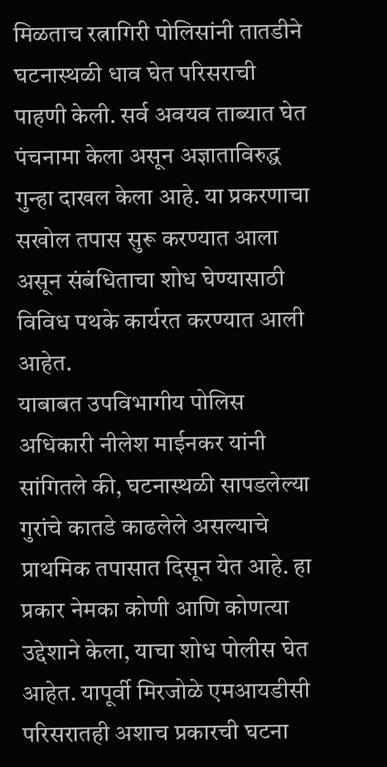मिळताच रत्नागिरी पोलिसांनी तातडीने घटनास्थळी धाव घेत परिसराची पाहणी केली. सर्व अवयव ताब्यात घेत पंचनामा केला असून अज्ञाताविरुद्ध गुन्हा दाखल केला आहे. या प्रकरणाचा सखोल तपास सुरू करण्यात आला असून संबंधिताचा शोध घेण्यासाठी विविध पथके कार्यरत करण्यात आली आहेत.
याबाबत उपविभागीय पोलिस अधिकारी नीलेश माईनकर यांनी सांगितले की, घटनास्थळी सापडलेल्या गुरांचे कातडे काढलेले असल्याचे प्राथमिक तपासात दिसून येत आहे. हा प्रकार नेमका कोणी आणि कोणत्या उद्देशाने केला, याचा शोध पोलीस घेत आहेत. यापूर्वी मिरजोळे एमआयडीसी परिसरातही अशाच प्रकारची घटना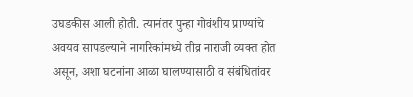उघडकीस आली होती. त्यानंतर पुन्हा गोवंशीय प्राण्यांचे अवयव सापडल्याने नागरिकांमध्ये तीव्र नाराजी व्यक्त होत असून, अशा घटनांना आळा घालण्यासाठी व संबंधितांवर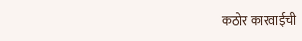कठोर कारवाईची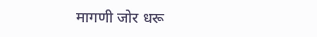मागणी जोर धरू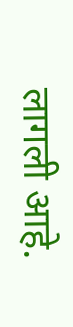लागली आहे.